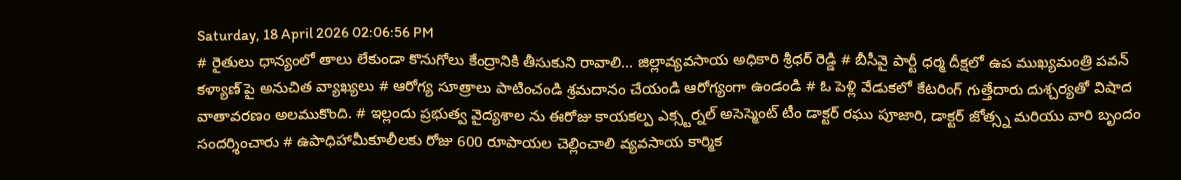Saturday, 18 April 2026 02:06:56 PM
# రైతులు ధాన్యంలో తాలు లేకుండా కొనుగోలు కేంద్రానికి తీసుకుని రావాలి... జిల్లావ్యవసాయ అధికారి శ్రీధర్ రెడ్డి # బీసీవై పార్టీ ధర్మ దీక్షలో ఉప ముఖ్యమంత్రి పవన్ కళ్యాణ్‌ పై అనుచిత వ్యాఖ్యలు # ఆరోగ్య సూత్రాలు పాటించండి శ్రమదానం చేయండి ఆరోగ్యంగా ఉండండి # ఓ పెళ్లి వేడుకలో కేటరింగ్ గుత్తేదారు దుశ్చర్యతో విషాద వాతావరణం అలముకొంది. # ఇల్లందు ప్రభుత్వ వైద్యశాల ను ఈరోజు కాయకల్ప ఎక్స్టర్నల్ అసెస్మెంట్ టీం డాక్టర్ రఘు పూజారి, డాక్టర్ జోత్స్న మరియు వారి బృందం సందర్శించారు # ఉపాధిహామీకూలీలకు రోజు 600 రూపాయల చెల్లించాలి వ్యవసాయ కార్మిక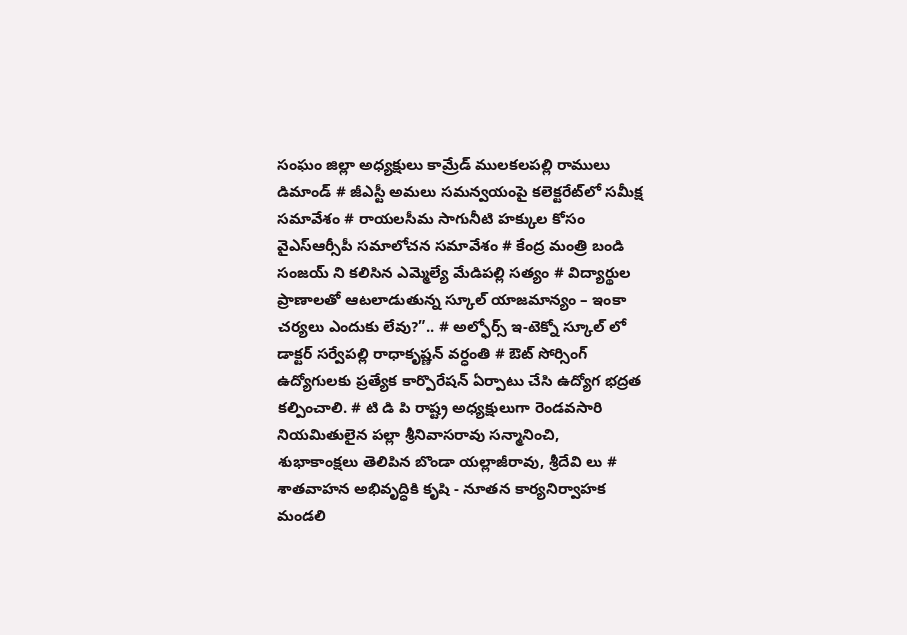సంఘం జిల్లా అధ్యక్షులు కామ్రేడ్ ములకలపల్లి రాములు డిమాండ్ # జీఎస్టీ అమలు సమన్వయంపై కలెక్టరేట్‌లో సమీక్ష సమావేశం # రాయలసీమ సాగునీటి హక్కుల కోసం వైఎస్ఆర్సీపీ సమాలోచన సమావేశం # కేంద్ర మంత్రి బండి సంజయ్ ని కలిసిన ఎమ్మెల్యే మేడిపల్లి సత్యం # విద్యార్థుల ప్రాణాలతో ఆటలాడుతున్న స్కూల్ యాజమాన్యం – ఇంకా చర్యలు ఎందుకు లేవు?”.. # అల్ఫోర్స్ ఇ-టెక్నో స్కూల్ లో డాక్టర్ సర్వేపల్లి రాధాకృష్ణన్ వర్ధంతి # ఔట్ సోర్సింగ్ ఉద్యోగులకు ప్రత్యేక కార్పొరేషన్ ఏర్పాటు చేసి ఉద్యోగ భద్రత కల్పించాలి. # టి డి పి రాష్ట్ర అధ్యక్షులుగా రెండవసారి నియమితులైన పల్లా శ్రీనివాసరావు సన్మానించి, శుభాకాంక్షలు తెలిపిన బొండా యల్లాజీరావు, శ్రీదేవి లు # శాతవాహన అభివృద్ధికి కృషి - నూతన కార్యనిర్వాహక మండలి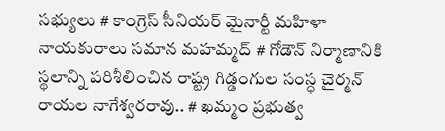సభ్యులు # కాంగ్రెస్ సీనియర్ మైనార్టీ మహిళా నాయకురాలు సమాన మహమ్మద్ # గోడౌన్ నిర్మాణానికి స్థలాన్ని పరిశీలించిన రాష్ట్ర గిడ్డంగుల సంస్ధ చైర్మన్ రాయల నాగేశ్వరరావు.. # ఖమ్మం ప్రభుత్వ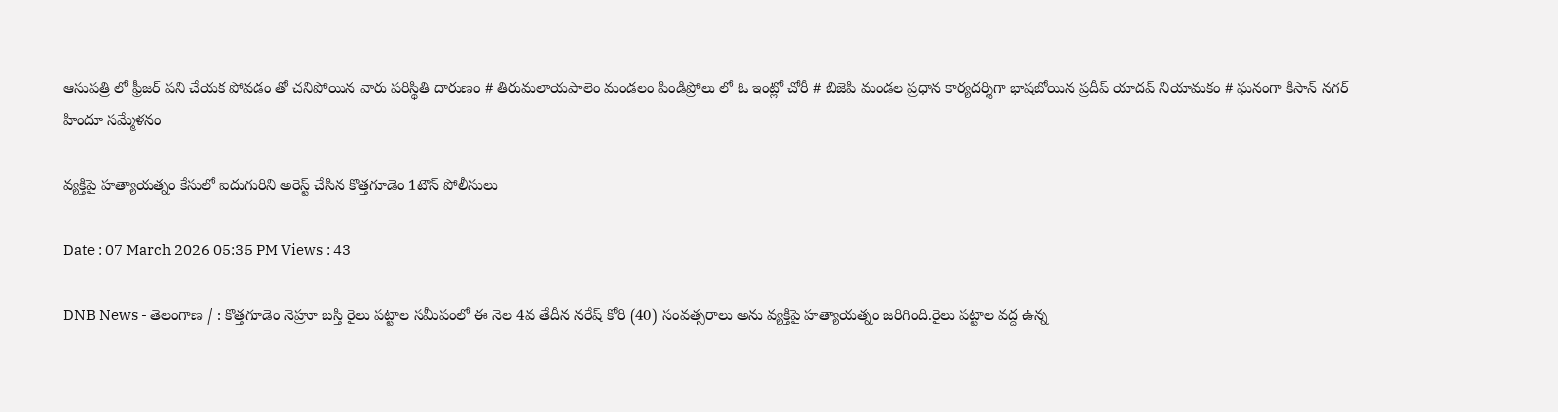ఆసుపత్రి లో ఫ్రీజర్ పని చేయక పోవడం తో చనిపోయిన వారు పరిస్థితి దారుణం # తిరుమలాయపాలెం మండలం పిండిప్రోలు లో ఓ ఇంట్లో చోరీ # బిజెపి మండల ప్రధాన కార్యదర్శిగా భాషబోయిన ప్రదీప్ యాదవ్ నియామకం # ఘనంగా కిసాన్ నగర్ హిందూ సమ్మేళనం

వ్యక్తిపై హత్యాయత్నం కేసులో ఐదుగురిని అరెస్ట్ చేసిన కొత్తగూడెం 1టౌన్ పోలీసులు

Date : 07 March 2026 05:35 PM Views : 43

DNB News - తెలంగాణ / : కొత్తగూడెం నెహ్రూ బస్తి రైలు పట్టాల సమీపంలో ఈ నెల 4వ తేదీన నరేష్ కోరి (40) సంవత్సరాలు అను వ్యక్తిపై హత్యాయత్నం జరిగింది.రైలు పట్టాల వద్ద ఉన్న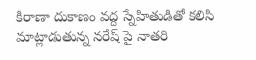కిరాణా దుకాణం వద్ద స్నేహితుడితో కలిసి మాట్లాడుతున్న నరేష్ పై నాతరి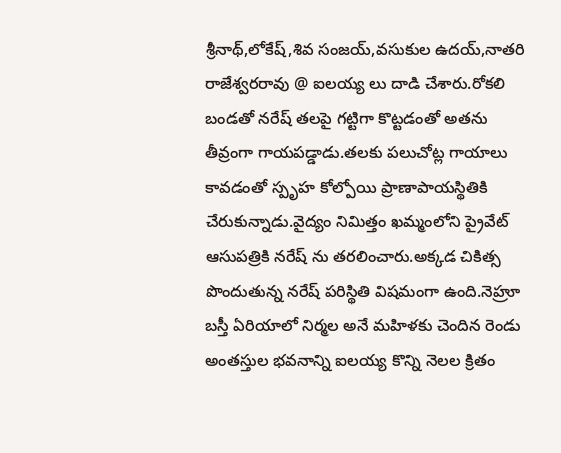శ్రీనాథ్,లోకేష్,శివ సంజయ్,వసుకుల ఉదయ్,నాతరి రాజేశ్వరరావు @ ఐలయ్య లు దాడి చేశారు.రోకలి బండతో నరేష్ తలపై గట్టిగా కొట్టడంతో అతను తీవ్రంగా గాయపడ్డాడు.తలకు పలుచోట్ల గాయాలు కావడంతో స్పృహ కోల్పోయి ప్రాణాపాయస్థితికి చేరుకున్నాడు.వైద్యం నిమిత్తం ఖమ్మంలోని ప్రైవేట్ ఆసుపత్రికి నరేష్ ను తరలించారు.అక్కడ చికిత్స పొందుతున్న నరేష్ పరిస్థితి విషమంగా ఉంది.నెహ్రూ బస్తీ ఏరియాలో నిర్మల అనే మహిళకు చెందిన రెండు అంతస్తుల భవనాన్ని ఐలయ్య కొన్ని నెలల క్రితం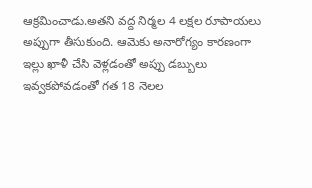ఆక్రమించాడు.అతని వద్ద నిర్మల 4 లక్షల రూపాయలు అప్పుగా తీసుకుంది. ఆమెకు అనారోగ్యం కారణంగా ఇల్లు ఖాళీ చేసి వెళ్లడంతో అప్పు డబ్బులు ఇవ్వకపోవడంతో గత 18 నెలల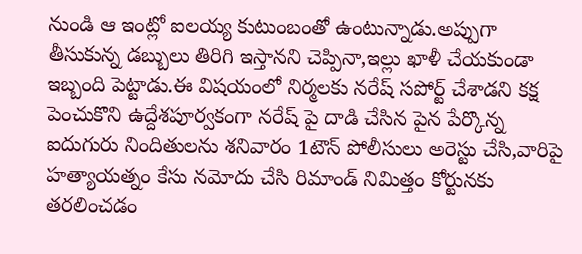నుండి ఆ ఇంట్లో ఐలయ్య కుటుంబంతో ఉంటున్నాడు.అప్పుగా తీసుకున్న డబ్బులు తిరిగి ఇస్తానని చెప్పినా,ఇల్లు ఖాళీ చేయకుండా ఇబ్బంది పెట్టాడు.ఈ విషయంలో నిర్మలకు నరేష్ సపోర్ట్ చేశాడని కక్ష పెంచుకొని ఉద్దేశపూర్వకంగా నరేష్ పై దాడి చేసిన పైన పేర్కొన్న ఐదుగురు నిందితులను శనివారం 1టౌన్ పోలీసులు అరెస్టు చేసి,వారిపై హత్యాయత్నం కేసు నమోదు చేసి రిమాండ్ నిమిత్తం కోర్టునకు తరలించడం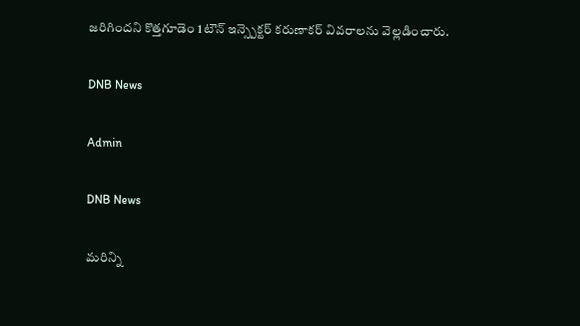జరిగిందని కొత్తగూడెం 1టౌన్ ఇన్స్పెక్టర్ కరుణాకర్ వివరాలను వెల్లడించారు.

DNB News

Admin

DNB News

మరిన్ని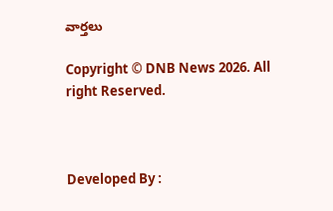వార్తలు

Copyright © DNB News 2026. All right Reserved.



Developed By :